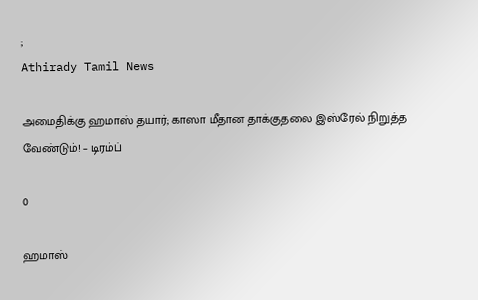;
Athirady Tamil News

அமைதிக்கு ஹமாஸ் தயார்; காஸா மீதான தாக்குதலை இஸ்ரேல் நிறுத்த வேண்டும்! – டிரம்ப்

0

ஹமாஸ்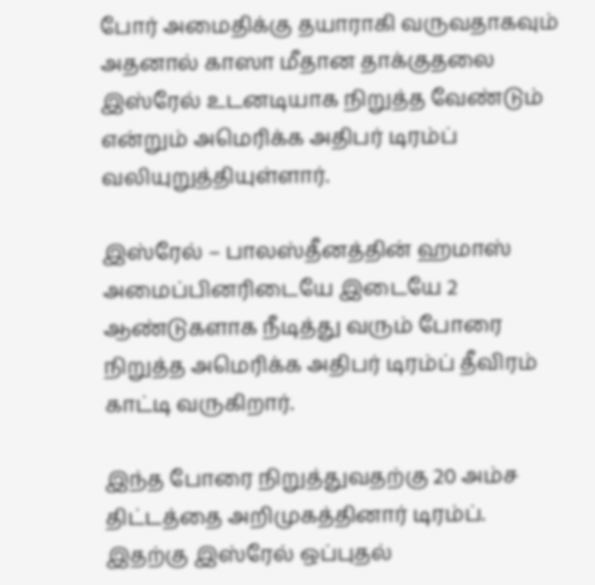போர் அமைதிக்கு தயாராகி வருவதாகவும் அதனால் காஸா மீதான தாக்குதலை இஸ்ரேல் உடனடியாக நிறுத்த வேண்டும் என்றும் அமெரிக்க அதிபர் டிரம்ப் வலியுறுத்தியுள்ளார்.

இஸ்ரேல் – பாலஸ்தீனத்தின் ஹமாஸ் அமைப்பினரிடையே இடையே 2 ஆண்டுகளாக நீடித்து வரும் போரை நிறுத்த அமெரிக்க அதிபர் டிரம்ப் தீவிரம் காட்டி வருகிறார்.

இந்த போரை நிறுத்துவதற்கு 20 அம்ச திட்டத்தை அறிமுகத்தினார் டிரம்ப். இதற்கு இஸ்ரேல் ஒப்புதல்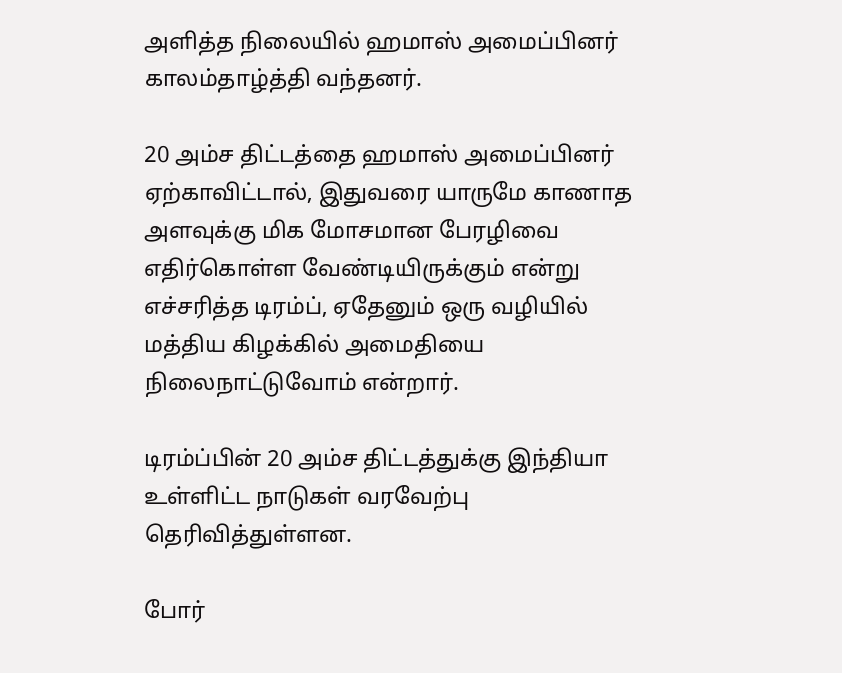அளித்த நிலையில் ஹமாஸ் அமைப்பினர் காலம்தாழ்த்தி வந்தனர்.

20 அம்ச திட்டத்தை ஹமாஸ் அமைப்பினர் ஏற்காவிட்டால், இதுவரை யாருமே காணாத அளவுக்கு மிக மோசமான பேரழிவை எதிர்கொள்ள வேண்டியிருக்கும் என்று எச்சரித்த டிரம்ப், ஏதேனும் ஒரு வழியில் மத்திய கிழக்கில் அமைதியை நிலைநாட்டுவோம் என்றார்.

டிரம்ப்பின் 20 அம்ச திட்டத்துக்கு இந்தியா உள்ளிட்ட நாடுகள் வரவேற்பு தெரிவித்துள்ளன.

போர்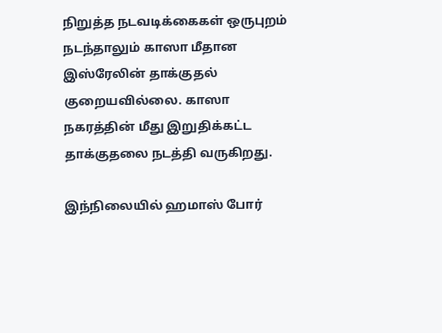நிறுத்த நடவடிக்கைகள் ஒருபுறம் நடந்தாலும் காஸா மீதான இஸ்ரேலின் தாக்குதல் குறையவில்லை. காஸா நகரத்தின் மீது இறுதிக்கட்ட தாக்குதலை நடத்தி வருகிறது.

இந்நிலையில் ஹமாஸ் போர்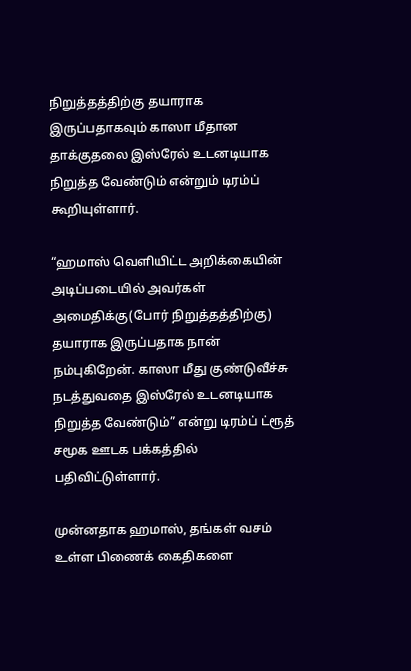நிறுத்தத்திற்கு தயாராக இருப்பதாகவும் காஸா மீதான தாக்குதலை இஸ்ரேல் உடனடியாக நிறுத்த வேண்டும் என்றும் டிரம்ப் கூறியுள்ளார்.

“ஹமாஸ் வெளியிட்ட அறிக்கையின் அடிப்படையில் அவர்கள் அமைதிக்கு(போர் நிறுத்தத்திற்கு) தயாராக இருப்பதாக நான் நம்புகிறேன். காஸா மீது குண்டுவீச்சு நடத்துவதை இஸ்ரேல் உடனடியாக நிறுத்த வேண்டும்” என்று டிரம்ப் ட்ரூத் சமூக ஊடக பக்கத்தில் பதிவிட்டுள்ளார்.

முன்னதாக ஹமாஸ், தங்கள் வசம் உள்ள பிணைக் கைதிகளை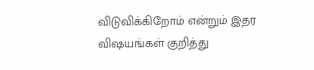விடுவிக்கிறோம் என்றும் இதர விஷயங்கள் குறித்து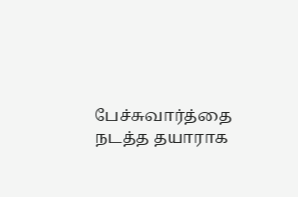பேச்சுவார்த்தை நடத்த தயாராக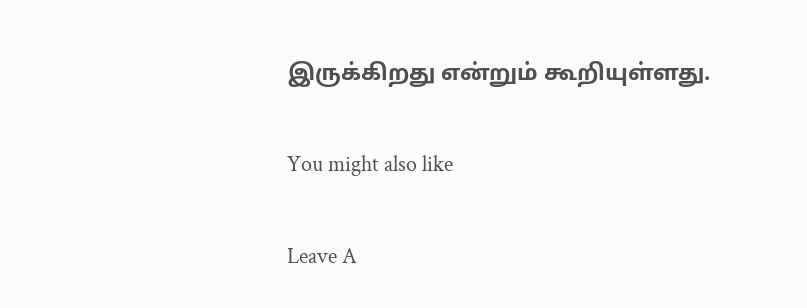இருக்கிறது என்றும் கூறியுள்ளது.

You might also like

Leave A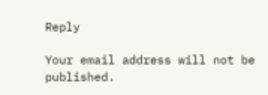Reply

Your email address will not be published.